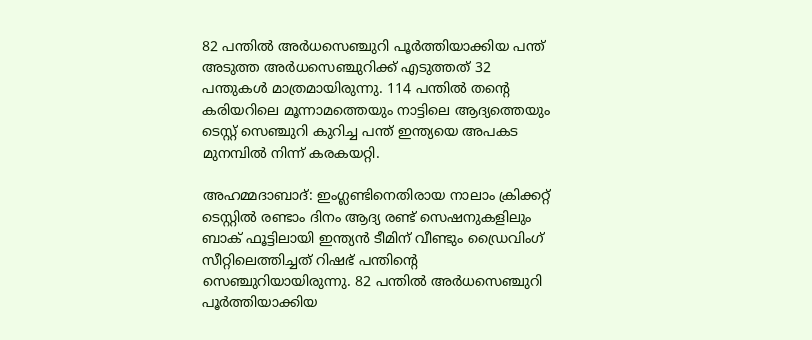82 പന്തില്‍ അര്‍ധസെഞ്ചുറി പൂര്‍ത്തിയാക്കിയ പന്ത് അടുത്ത അര്‍ധസെഞ്ചുറിക്ക് എടുത്തത് 32 പന്തുകള്‍ മാത്രമായിരുന്നു. 114 പന്തില്‍ തന്‍റെ കരിയറിലെ മൂന്നാമത്തെയും നാട്ടിലെ ആദ്യത്തെയും ടെസ്റ്റ് സെഞ്ചുറി കുറിച്ച പന്ത് ഇന്ത്യയെ അപകട മുനമ്പില്‍ നിന്ന് കരകയറ്റി.

അഹമ്മദാബാദ്: ഇംഗ്ലണ്ടിനെതിരായ നാലാം ക്രിക്കറ്റ് ടെസ്റ്റില്‍ രണ്ടാം ദിനം ആദ്യ രണ്ട് സെഷനുകളിലും ബാക് ഫൂട്ടിലായി ഇന്ത്യന്‍ ടീമിന് വീണ്ടും ഡ്രൈവിംഗ് സീറ്റിലെത്തിച്ചത് റിഷഭ് പന്തിന്‍റെ സെഞ്ചുറിയായിരുന്നു. 82 പന്തില്‍ അര്‍ധസെഞ്ചുറി പൂര്‍ത്തിയാക്കിയ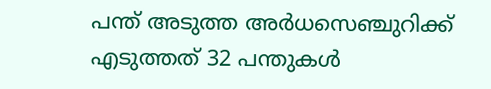പന്ത് അടുത്ത അര്‍ധസെഞ്ചുറിക്ക് എടുത്തത് 32 പന്തുകള്‍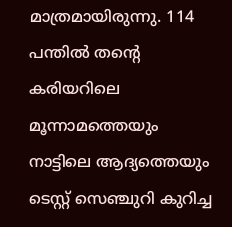മാത്രമായിരുന്നു. 114 പന്തില്‍ തന്‍റെ കരിയറിലെ മൂന്നാമത്തെയും നാട്ടിലെ ആദ്യത്തെയും ടെസ്റ്റ് സെഞ്ചുറി കുറിച്ച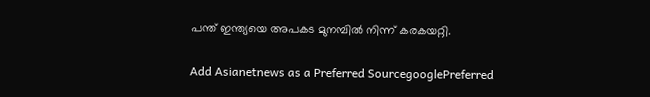പന്ത് ഇന്ത്യയെ അപകട മുനമ്പില്‍ നിന്ന് കരകയറ്റി.

Add Asianetnews as a Preferred SourcegooglePreferred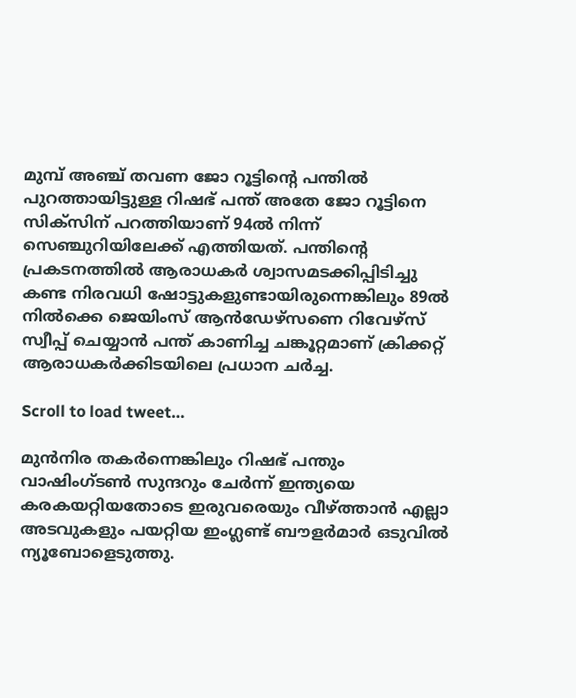മുമ്പ് അഞ്ച് തവണ ജോ റൂട്ടിന്‍റെ പന്തില്‍ പുറത്തായിട്ടുള്ള റിഷഭ് പന്ത് അതേ ജോ റൂട്ടിനെ സിക്സിന് പറത്തിയാണ് 94ല്‍ നിന്ന് സെഞ്ചുറിയിലേക്ക് എത്തിയത്. പന്തിന്‍റെ പ്രകടനത്തില്‍ ആരാധകര്‍ ശ്വാസമടക്കിപ്പിടിച്ചു കണ്ട നിരവധി ഷോട്ടുകളുണ്ടായിരുന്നെങ്കിലും 89ല്‍ നില്‍ക്കെ ജെയിംസ് ആന്‍ഡേഴ്സണെ റിവേഴ്സ് സ്വീപ്പ് ചെയ്യാന്‍ പന്ത് കാണിച്ച ചങ്കൂറ്റമാണ് ക്രിക്കറ്റ് ആരാധകര്‍ക്കിടയിലെ പ്രധാന ചര്‍ച്ച.

Scroll to load tweet…

മുന്‍നിര തകര്‍ന്നെങ്കിലും റിഷഭ് പന്തും വാഷിംഗ്ടണ്‍ സുന്ദറും ചേര്‍ന്ന് ഇന്ത്യയെ കരകയറ്റിയതോടെ ഇരുവരെയും വീഴ്ത്താന്‍ എല്ലാ അടവുകളും പയറ്റിയ ഇംഗ്ലണ്ട് ബൗളര്‍മാര്‍ ഒടുവില്‍ ന്യൂബോളെടുത്തു.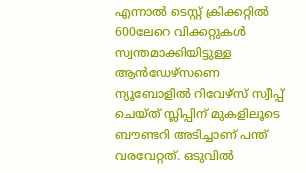എന്നാല്‍ ടെസ്റ്റ് ക്രിക്കറ്റില്‍ 600ലേറെ വിക്കറ്റുകള്‍ സ്വന്തമാക്കിയിട്ടുള്ള ആന്‍ഡേഴ്സണെ ന്യൂബോളില്‍ റിവേഴ്സ് സ്വീപ്പ് ചെയ്ത് സ്ലിപ്പിന് മുകളിലൂടെ ബൗണ്ടറി അടിച്ചാണ് പന്ത് വരവേറ്റത്. ഒടുവില്‍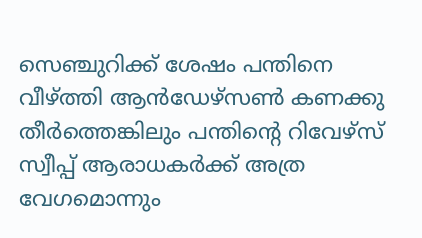സെഞ്ചുറിക്ക് ശേഷം പന്തിനെ വീഴ്ത്തി ആന്‍ഡേഴ്സണ്‍ കണക്കു തീര്‍ത്തെങ്കിലും പന്തിന്‍റെ റിവേഴ്സ് സ്വീപ്പ് ആരാധകര്‍ക്ക് അത്ര വേഗമൊന്നും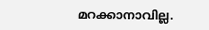മറക്കാനാവില്ല.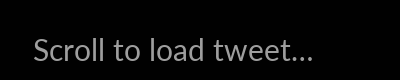Scroll to load tweet…